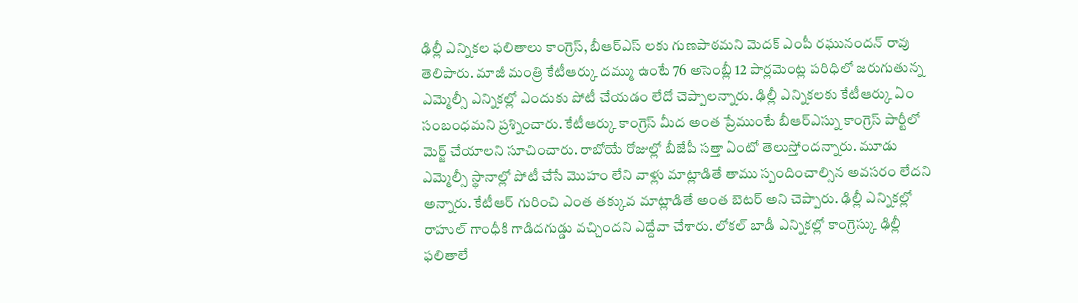ఢిల్లీ ఎన్నికల ఫలితాలు కాంగ్రెస్, బీఆర్ఎస్ లకు గుణపాఠమని మెదక్ ఎంపీ రఘునందన్ రావు తెలిపారు. మాజీ మంత్రి కేటీఆర్కు దమ్ము ఉంటే 76 అసెంబ్లీ 12 పార్లమెంట్ల పరిధిలో జరుగుతున్న ఎమ్మెల్సీ ఎన్నికల్లో ఎందుకు పోటీ చేయడం లేదో చెప్పాలన్నారు. ఢిల్లీ ఎన్నికలకు కేటీఆర్కు ఏం సంబంధమని ప్రశ్నించారు. కేటీఆర్కు కాంగ్రెస్ మీద అంత ప్రేముంటే బీఆర్ఎస్ను కాంగ్రెస్ పార్టీలో మెర్జ్ చేయాలని సూచించారు. రాబోయే రోజుల్లో బీజేపీ సత్తా ఏంటో తెలుస్తోందన్నారు. మూడు ఎమ్మెల్సీ స్థానాల్లో పోటీ చేసే మొహం లేని వాళ్లు మాట్లాడితే తాము స్పందించాల్సిన అవసరం లేదని అన్నారు. కేటీఆర్ గురించి ఎంత తక్కువ మాట్లాడితే అంత బెటర్ అని చెప్పారు. ఢిల్లీ ఎన్నికల్లో రాహుల్ గాంధీకి గాడిదగుడ్డు వచ్చిందని ఎద్దేవా చేశారు. లోకల్ బాడీ ఎన్నికల్లో కాంగ్రెస్కు ఢిల్లీ ఫలితాలే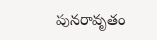పునరావృతం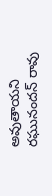అవుతాయని రఘునందన్ రావు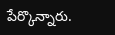పేర్కొన్నారు.